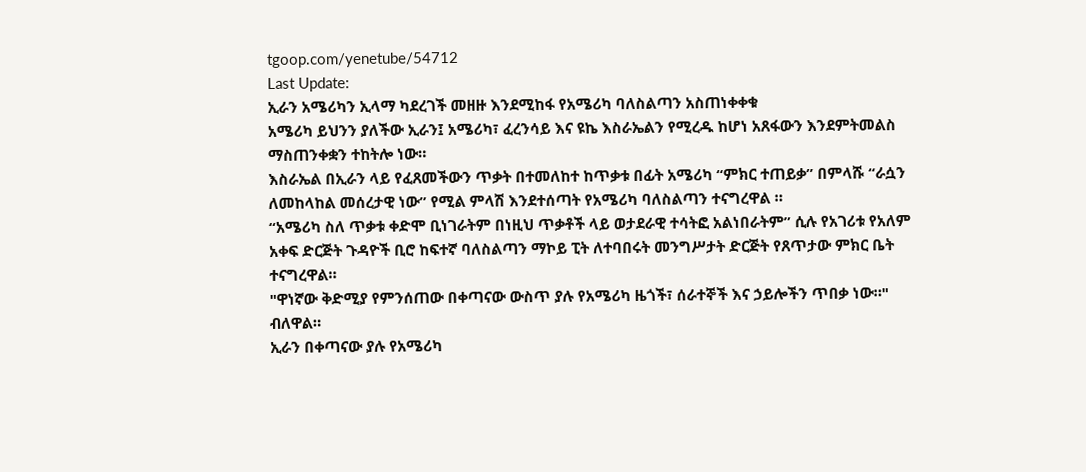tgoop.com/yenetube/54712
Last Update:
ኢራን አሜሪካን ኢላማ ካደረገች መዘዙ እንደሚከፋ የአሜሪካ ባለስልጣን አስጠነቀቀቁ
አሜሪካ ይህንን ያለችው ኢራን፤ አሜሪካ፣ ፈረንሳይ እና ዩኬ እስራኤልን የሚረዱ ከሆነ አጸፋውን እንደምትመልስ ማስጠንቀቋን ተከትሎ ነው።
እስራኤል በኢራን ላይ የፈጸመችውን ጥቃት በተመለከተ ከጥቃቱ በፊት አሜሪካ “ምክር ተጠይቃ” በምላሹ “ራሷን ለመከላከል መሰረታዊ ነው” የሚል ምላሽ እንደተሰጣት የአሜሪካ ባለስልጣን ተናግረዋል ።
“አሜሪካ ስለ ጥቃቱ ቀድሞ ቢነገራትም በነዚህ ጥቃቶች ላይ ወታደራዊ ተሳትፎ አልነበራትም” ሲሉ የአገሪቱ የአለም አቀፍ ድርጅት ጉዳዮች ቢሮ ከፍተኛ ባለስልጣን ማኮይ ፒት ለተባበሩት መንግሥታት ድርጅት የጸጥታው ምክር ቤት ተናግረዋል።
"ዋነኛው ቅድሚያ የምንሰጠው በቀጣናው ውስጥ ያሉ የአሜሪካ ዜጎች፣ ሰራተኞች እና ኃይሎችን ጥበቃ ነው።" ብለዋል።
ኢራን በቀጣናው ያሉ የአሜሪካ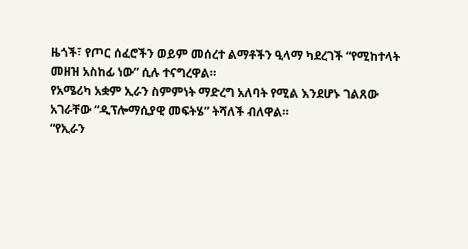ዜጎች፣ የጦር ሰፈሮችን ወይም መሰረተ ልማቶችን ዒላማ ካደረገች “የሚከተላት መዘዝ አስከፊ ነው” ሲሉ ተናግረዋል።
የአሜሪካ አቋም ኢራን ስምምነት ማድረግ አለባት የሚል እንደሆኑ ገልጸው አገራቸው “ዲፕሎማሲያዊ መፍትሄ” ትሻለች ብለዋል።
“የኢራን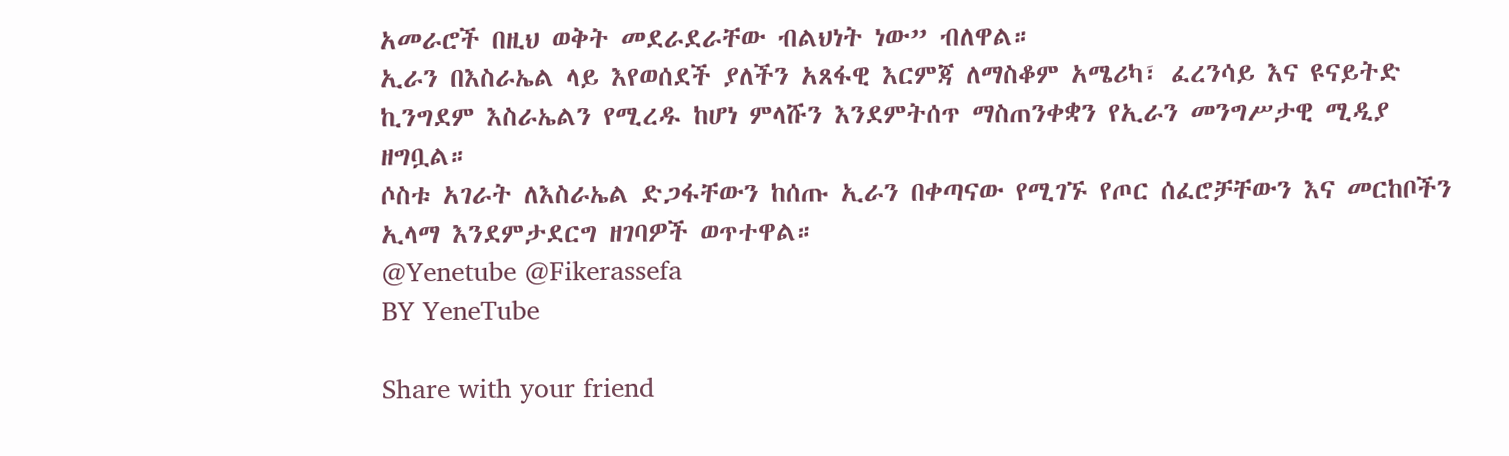አመራሮች በዚህ ወቅት መደራደራቸው ብልህነት ነው” ብለዋል።
ኢራን በእስራኤል ላይ እየወሰደች ያለችን አጸፋዊ እርምጃ ለማስቆም አሜሪካ፣ ፈረንሳይ እና ዩናይትድ ኪንግደም እስራኤልን የሚረዱ ከሆነ ምላሹን እንደምትሰጥ ማስጠንቀቋን የኢራን መንግሥታዊ ሚዲያ ዘግቧል።
ሶስቱ አገራት ለእስራኤል ድጋፋቸውን ከሰጡ ኢራን በቀጣናው የሚገኙ የጦር ሰፈሮቻቸውን እና መርከቦችን ኢላማ እንደምታደርግ ዘገባዎች ወጥተዋል።
@Yenetube @Fikerassefa
BY YeneTube

Share with your friend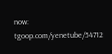now:
tgoop.com/yenetube/54712